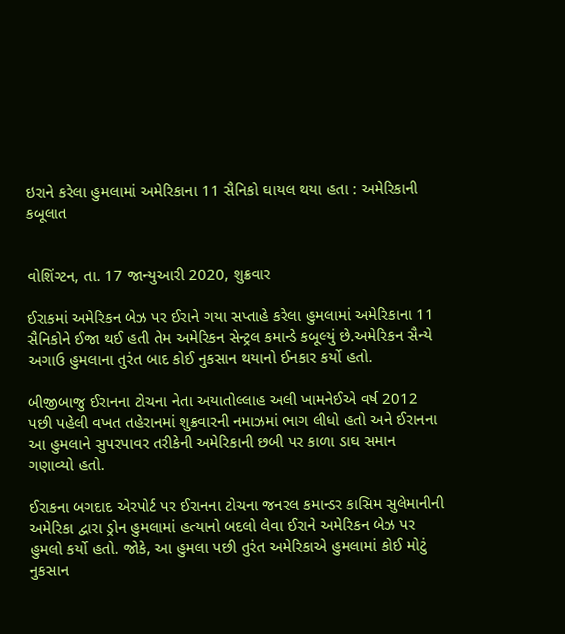ઇરાને કરેલા હુમલામાં અમેરિકાના 11 સૈનિકો ઘાયલ થયા હતા : અમેરિકાની કબૂલાત


વોશિંગ્ટન, તા. 17 જાન્યુઆરી 2020, શુક્રવાર

ઈરાકમાં અમેરિકન બેઝ પર ઈરાને ગયા સપ્તાહે કરેલા હુમલામાં અમેરિકાના 11 સૈનિકોને ઈજા થઈ હતી તેમ અમેરિકન સેન્ટ્રલ કમાન્ડે કબૂલ્યું છે.અમેરિકન સૈન્યે અગાઉ હુમલાના તુરંત બાદ કોઈ નુકસાન થયાનો ઈનકાર કર્યો હતો.

બીજીબાજુ ઈરાનના ટોચના નેતા અયાતોલ્લાહ અલી ખામનેઈએ વર્ષ 2012 પછી પહેલી વખત તહેરાનમાં શુક્રવારની નમાઝમાં ભાગ લીધો હતો અને ઈરાનના આ હુમલાને સુપરપાવર તરીકેની અમેરિકાની છબી પર કાળા ડાઘ સમાન ગણાવ્યો હતો.

ઈરાકના બગદાદ એરપોર્ટ પર ઈરાનના ટોચના જનરલ કમાન્ડર કાસિમ સુલેમાનીની અમેરિકા દ્વારા ડ્રોન હુમલામાં હત્યાનો બદલો લેવા ઈરાને અમેરિકન બેઝ પર હુમલો કર્યો હતો. જોકે, આ હુમલા પછી તુરંત અમેરિકાએ હુમલામાં કોઈ મોટું નુકસાન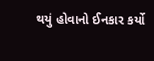થયું હોવાનો ઈનકાર કર્યો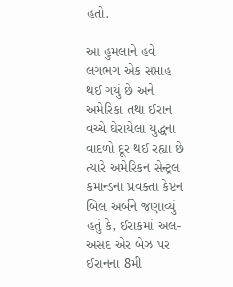હતો.

આ હુમલાને હવે લગભગ એક સપ્તાહ થઈ ગયું છે અને અમેરિકા તથા ઈરાન વચ્ચે ઘેરાયેલા યુદ્ધના વાદળો દૂર થઈ રહ્યા છે ત્યારે અમેરિકન સેન્ટ્રલ કમાન્ડના પ્રવક્તા કેપ્ટન બિલ અર્બને જણાવ્યું હતું કે, ઈરાકમાં અલ-અસદ એર બેઝ પર ઈરાનના 8મી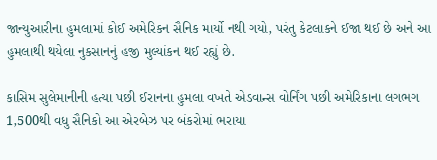જાન્યુઆરીના હુમલામાં કોઈ અમેરિકન સૈનિક માર્યો નથી ગયો, પરંતુ કેટલાકને ઈજા થઈ છે અને આ હુમલાથી થયેલા નુકસાનનું હજી મુલ્યાંકન થઈ રહ્યું છે.

કાસિમ સુલેમાનીની હત્યા પછી ઈરાનના હુમલા વખતે એડવાન્સ વોર્નિંગ પછી અમેરિકાના લગભગ 1,500થી વધુ સૈનિકો આ એરબેઝ પર બંકરોમાં ભરાયા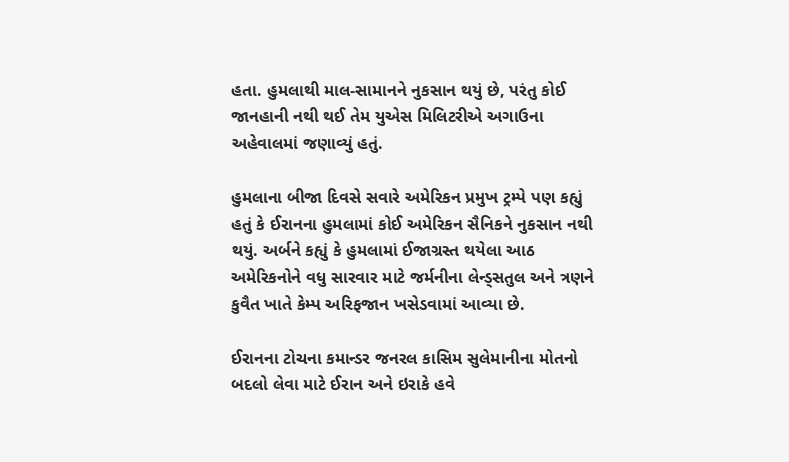હતા. હુમલાથી માલ-સામાનને નુકસાન થયું છે, પરંતુ કોઈ જાનહાની નથી થઈ તેમ યુએસ મિલિટરીએ અગાઉના અહેવાલમાં જણાવ્યું હતું.

હુમલાના બીજા દિવસે સવારે અમેરિકન પ્રમુખ ટ્રમ્પે પણ કહ્યું હતું કે ઈરાનના હુમલામાં કોઈ અમેરિકન સૈનિકને નુકસાન નથી થયું. અર્બને કહ્યું કે હુમલામાં ઈજાગ્રસ્ત થયેલા આઠ અમેરિકનોને વધુ સારવાર માટે જર્મનીના લેન્ડ્સતુલ અને ત્રણને કુવૈત ખાતે કેમ્પ અરિફજાન ખસેડવામાં આવ્યા છે.

ઈરાનના ટોચના કમાન્ડર જનરલ કાસિમ સુલેમાનીના મોતનો બદલો લેવા માટે ઈરાન અને ઇરાકે હવે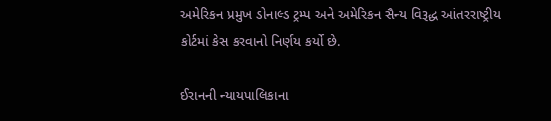અમેરિકન પ્રમુખ ડોનાલ્ડ ટ્રમ્પ અને અમેરિકન સૈન્ય વિરૂદ્ધ આંતરરાષ્ટ્રીય કોર્ટમાં કેસ કરવાનો નિર્ણય કર્યો છે.

ઈરાનની ન્યાયપાલિકાના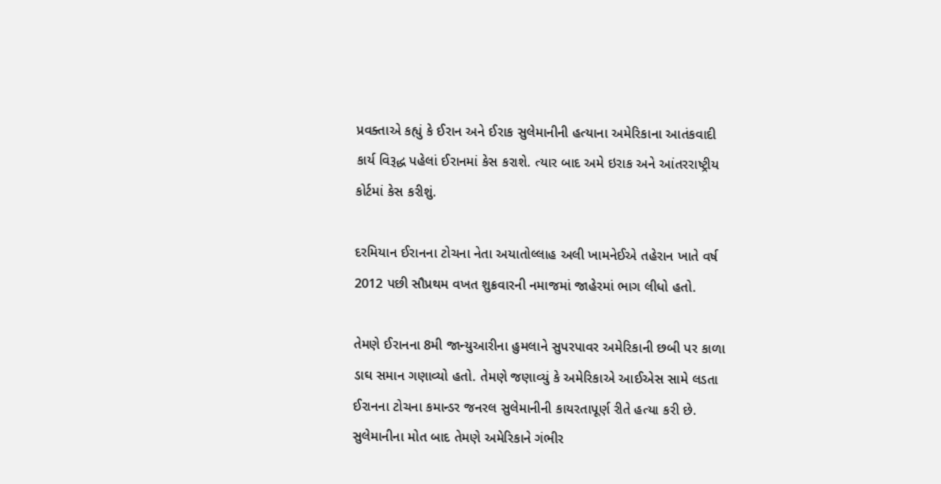પ્રવક્તાએ કહ્યું કે ઈરાન અને ઈરાક સુલેમાનીની હત્યાના અમેરિકાના આતંકવાદી કાર્ય વિરૂદ્ધ પહેલાં ઈરાનમાં કેસ કરાશે. ત્યાર બાદ અમે ઇરાક અને આંતરરાષ્ટ્રીય કોર્ટમાં કેસ કરીશું.

દરમિયાન ઈરાનના ટોચના નેતા અયાતોલ્લાહ અલી ખામનેઈએ તહેરાન ખાતે વર્ષ 2012 પછી સૌપ્રથમ વખત શુક્રવારની નમાજમાં જાહેરમાં ભાગ લીધો હતો.

તેમણે ઈરાનના 8મી જાન્યુઆરીના હુમલાને સુપરપાવર અમેરિકાની છબી પર કાળા ડાઘ સમાન ગણાવ્યો હતો. તેમણે જણાવ્યું કે અમેરિકાએ આઈએસ સામે લડતા ઈરાનના ટોચના કમાન્ડર જનરલ સુલેમાનીની કાયરતાપૂર્ણ રીતે હત્યા કરી છે. સુલેમાનીના મોત બાદ તેમણે અમેરિકાને ગંભીર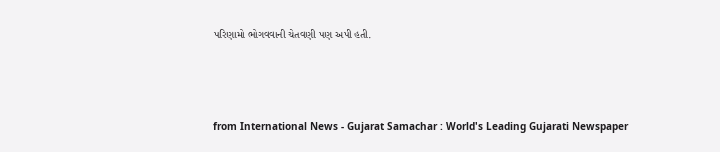પરિણામો ભોગવવાની ચેતવણી પણ અપી હતી.



from International News - Gujarat Samachar : World's Leading Gujarati Newspaper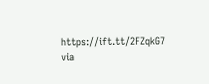https://ift.tt/2FZqkG7
via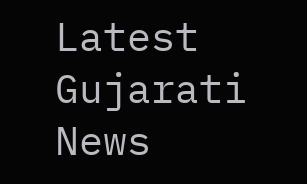Latest Gujarati News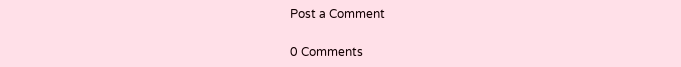Post a Comment

0 Comments